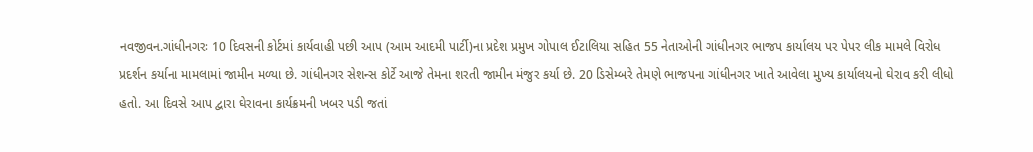નવજીવન.ગાંધીનગરઃ 10 દિવસની કોર્ટમાં કાર્યવાહી પછી આપ (આમ આદમી પાર્ટી)ના પ્રદેશ પ્રમુખ ગોપાલ ઈટાલિયા સહિત 55 નેતાઓની ગાંધીનગર ભાજપ કાર્યાલય પર પેપર લીક મામલે વિરોધ પ્રદર્શન કર્યાના મામલામાં જામીન મળ્યા છે. ગાંધીનગર સેશન્સ કોર્ટે આજે તેમના શરતી જામીન મંજુર કર્યા છે. 20 ડિસેમ્બરે તેમણે ભાજપના ગાંધીનગર ખાતે આવેલા મુખ્ય કાર્યાલયનો ઘેરાવ કરી લીધો હતો. આ દિવસે આપ દ્વારા ઘેરાવના કાર્યક્રમની ખબર પડી જતાં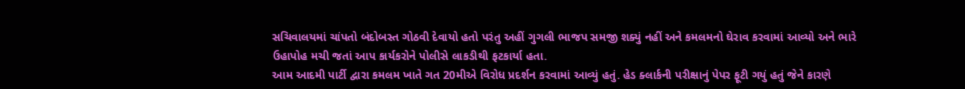સચિવાલયમાં ચાંપતો બંદોબસ્ત ગોઠવી દેવાયો હતો પરંતુ અહીં ગુગલી ભાજપ સમજી શક્યું નહીં અને કમલમનો ઘેરાવ કરવામાં આવ્યો અને ભારે ઉહાપોહ મચી જતાં આપ કાર્યકરોને પોલીસે લાકડીથી ફટકાર્યા હતા.
આમ આદમી પાર્ટી દ્વારા કમલમ ખાતે ગત 20મીએ વિરોધ પ્રદર્શન કરવામાં આવ્યું હતું. હેડ ક્લાર્કની પરીક્ષાનું પેપર ફૂટી ગયું હતું જેને કારણે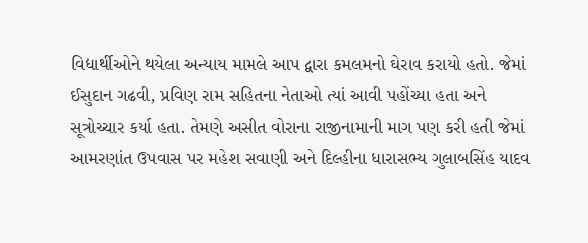વિદ્યાર્થીઓને થયેલા અન્યાય મામલે આપ દ્વારા કમલમનો ઘેરાવ કરાયો હતો. જેમાં ઈસુદાન ગઢવી, પ્રવિણ રામ સહિતના નેતાઓ ત્યાં આવી પહોંચ્યા હતા અને સૂત્રોચ્ચાર કર્યા હતા. તેમણે અસીત વોરાના રાજીનામાની માગ પણ કરી હતી જેમાં આમરણાંત ઉપવાસ પર મહેશ સવાણી અને દિલ્હીના ધારાસભ્ય ગુલાબસિંહ યાદવ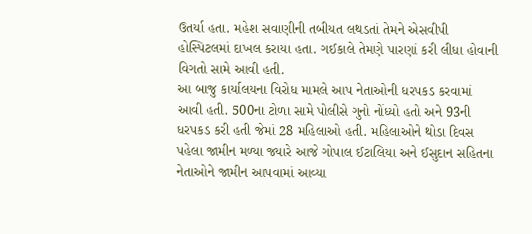ઉતર્યા હતા. મહેશ સવાણીની તબીયત લથડતાં તેમને એસવીપી હોસ્પિટલમાં દાખલ કરાયા હતા. ગઈકાલે તેમણે પારણાં કરી લીધા હોવાની વિગતો સામે આવી હતી.
આ બાજુ કાર્યાલયના વિરોધ મામલે આપ નેતાઓની ધરપકડ કરવામાં આવી હતી. 500ના ટોળા સામે પોલીસે ગુનો નોંધ્યો હતો અને 93ની ધરપકડ કરી હતી જેમાં 28 મહિલાઓ હતી. મહિલાઓને થોડા દિવસ પહેલા જામીન મળ્યા જ્યારે આજે ગોપાલ ઈટાલિયા અને ઈસુદાન સહિતના નેતાઓને જામીન આપવામાં આવ્યા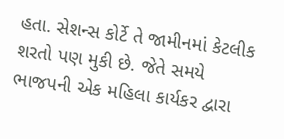હતા. સેશન્સ કોર્ટે તે જામીનમાં કેટલીક શરતો પણ મુકી છે. જેતે સમયે ભાજપની એક મહિલા કાર્યકર દ્વારા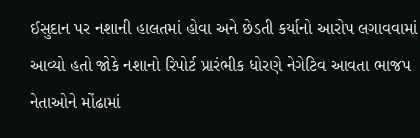ઈસુદાન પર નશાની હાલતમાં હોવા અને છેડતી કર્યાનો આરોપ લગાવવામાં આવ્યો હતો જોકે નશાનો રિપોર્ટ પ્રારંભીક ધોરણે નેગેટિવ આવતા ભાજપ નેતાઓને મોંઢામાં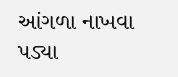આંગળા નાખવા પડ્યા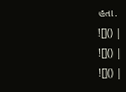હતા.
![]() |
![]() |
![]() |